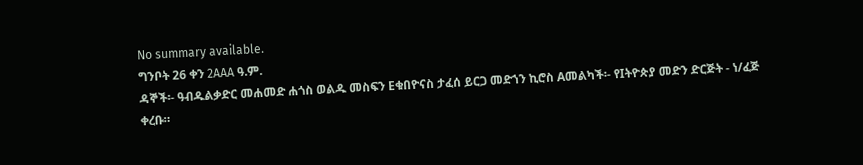No summary available.
ግንቦት 26 ቀን 2AAA ዓ.ም.
ዳኞች፡- ዓብዱልቃድር መሐመድ ሐጎስ ወልዱ መስፍን Eቁበዮናስ ታፈሰ ይርጋ መድኀን ኪሮስ Aመልካች፡- የIትዮጵያ መድን ድርጅት - ነ/ፈጅ ቀረቡ።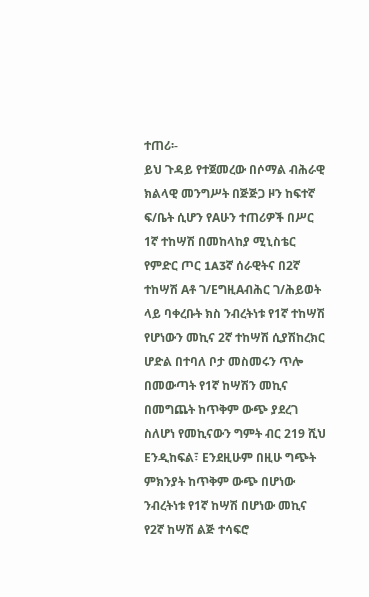ተጠሪ፡-
ይህ ጉዳይ የተጀመረው በሶማል ብሕራዊ ክልላዊ መንግሥት በጅጅጋ ዞን ከፍተኛ ፍ/ቤት ሲሆን የAሁን ተጠሪዎች በሥር 1ኛ ተከሣሽ በመከላከያ ሚኒስቴር የምድር ጦር 1A3ኛ ሰራዊትና በ2ኛ ተከሣሽ Aቶ ገ/EግዚAብሕር ገ/ሕይወት ላይ ባቀረቡት ክስ ንብረትነቱ የ1ኛ ተከሣሽ የሆነውን መኪና 2ኛ ተከሣሽ ሲያሽከረክር ሆድል በተባለ ቦታ መስመሩን ጥሎ በመውጣት የ1ኛ ከሣሽን መኪና በመግጨት ከጥቅም ውጭ ያደረገ ስለሆነ የመኪናውን ግምት ብር 219 ሺህ Eንዲከፍል፣ Eንደዚሁም በዚሁ ግጭት ምክንያት ከጥቅም ውጭ በሆነው ንብረትነቱ የ1ኛ ከሣሽ በሆነው መኪና የ2ኛ ከሣሽ ልጅ ተሳፍሮ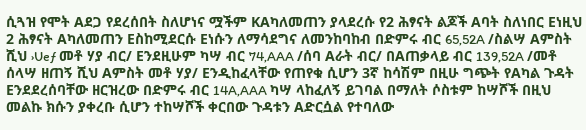ሲጓዝ የሞት Aደጋ የደረሰበት ስለሆነና ሟችም KAካለመጠን ያላደረሱ የ2 ሕፃናት ልጆች Aባት ስለነበር Eነዚህ 2 ሕፃናት Aካለመጠን Eስከሚደርሱ Eነሱን ለማሳደግና ለመንከባከብ በድምሩ ብር 65,52A /ስልሣ Aምስት ሺህ ›Ueƒ መቶ ሃያ ብር/ Eንደዚሁም ካሣ ብር 74,AAA /ሰባ Aራት ብር/ በAጠቃላይ ብር 139,52A /መቶ ሰላሣ ዘጠኝ ሺህ Aምስት መቶ ሃያ/ Eንዲከፈላቸው የጠየቁ ሲሆን 3ኛ ከሳሽም በዚሁ ግጭት የAካል ጉዳት Eንደደረሰባቸው ዘርዝረው በድምሩ ብር 14A,AAA ካሣ ላከፈለኝ ይገባል በማለት ሶስቱም ከሣሾች በዚህ መልኩ ክሱን ያቀረቡ ሲሆን ተከሣሾች ቀርበው ጉዳቱን Aድርሷል የተባለው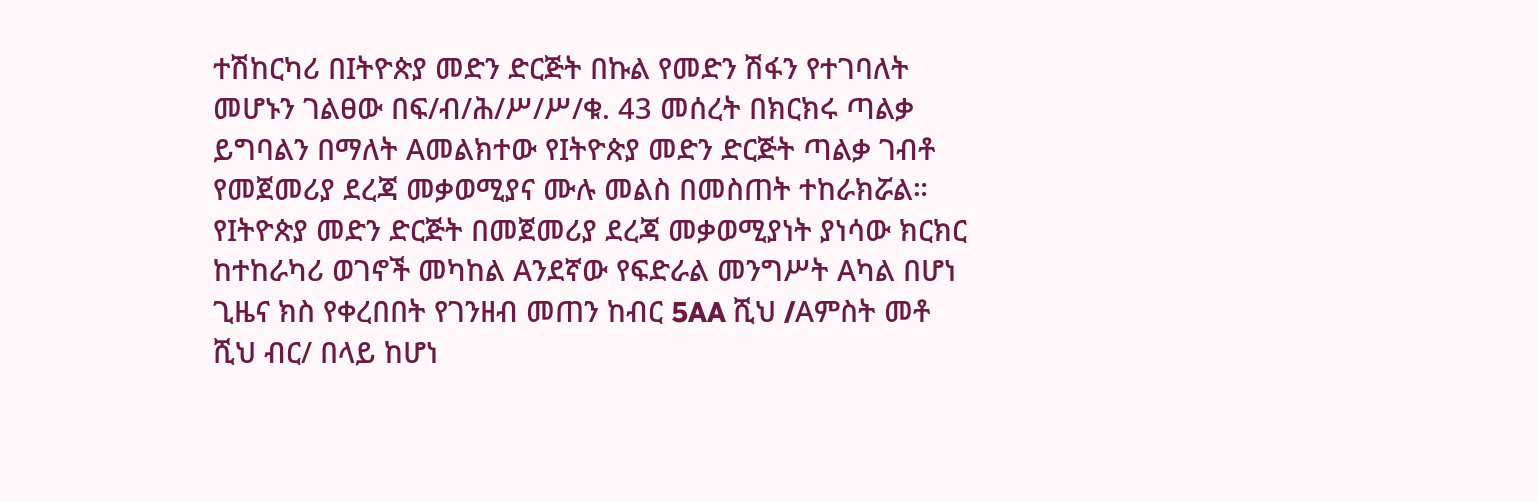ተሽከርካሪ በIትዮጵያ መድን ድርጅት በኩል የመድን ሽፋን የተገባለት መሆኑን ገልፀው በፍ/ብ/ሕ/ሥ/ሥ/ቁ. 43 መሰረት በክርክሩ ጣልቃ ይግባልን በማለት Aመልክተው የIትዮጵያ መድን ድርጅት ጣልቃ ገብቶ የመጀመሪያ ደረጃ መቃወሚያና ሙሉ መልስ በመስጠት ተከራክሯል።
የIትዮጵያ መድን ድርጅት በመጀመሪያ ደረጃ መቃወሚያነት ያነሳው ክርክር ከተከራካሪ ወገኖች መካከል Aንደኛው የፍድራል መንግሥት Aካል በሆነ ጊዜና ክስ የቀረበበት የገንዘብ መጠን ከብር 5AA ሺህ /Aምስት መቶ ሺህ ብር/ በላይ ከሆነ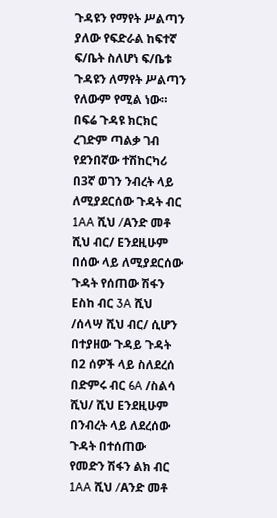ጉዳዩን የማየት ሥልጣን ያለው የፍድራል ከፍተኛ ፍ/ቤት ስለሆነ ፍ/ቤቱ ጉዳዩን ለማየት ሥልጣን የለውም የሚል ነው።
በፍሬ ጉዳዩ ክርክር ረገድም ጣልቃ ገብ የደንበኛው ተሽከርካሪ በ3ኛ ወገን ንብረት ላይ ለሚያደርሰው ጉዳት ብር 1AA ሺህ /Aንድ መቶ ሺህ ብር/ Eንደዚሁም በሰው ላይ ለሚያደርሰው ጉዳት የሰጠው ሽፋን Eስከ ብር 3A ሺህ /ሰላሣ ሺህ ብር/ ሲሆን በተያዘው ጉዳይ ጉዳት በ2 ሰዎች ላይ ስለደረሰ በድምሩ ብር 6A /ስልሳ ሺህ/ ሺህ Eንደዚሁም በንብረት ላይ ለደረሰው ጉዳት በተሰጠው የመድን ሽፋን ልክ ብር 1AA ሺህ /Aንድ መቶ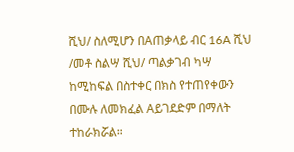ሺህ/ ስለሚሆን በAጠቃላይ ብር 16A ሺህ /መቶ ስልሣ ሺህ/ ጣልቃገብ ካሣ ከሚከፍል በስተቀር በክስ የተጠየቀውን በሙሉ ለመክፈል Aይገደድም በማለት ተከራክሯል።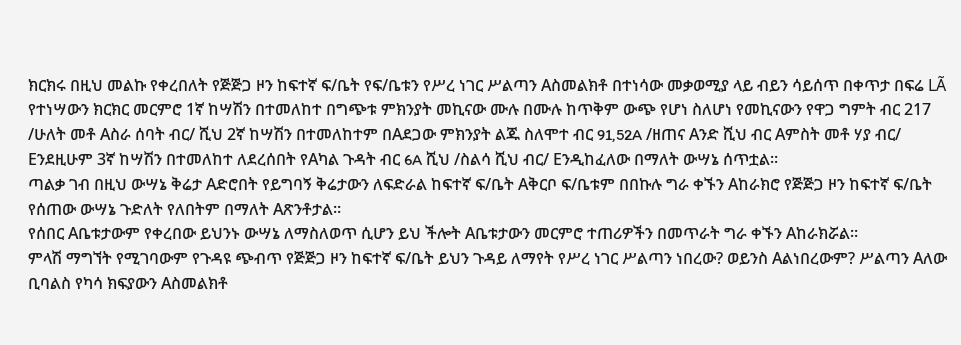ክርክሩ በዚህ መልኩ የቀረበለት የጅጅጋ ዞን ከፍተኛ ፍ/ቤት የፍ/ቤቱን የሥረ ነገር ሥልጣን Aስመልክቶ በተነሳው መቃወሚያ ላይ ብይን ሳይሰጥ በቀጥታ በፍሬ LÃ የተነሣውን ክርክር መርምሮ 1ኛ ከሣሽን በተመለከተ በግጭቱ ምክንያት መኪናው ሙሉ በሙሉ ከጥቅም ውጭ የሆነ ስለሆነ የመኪናውን የዋጋ ግምት ብር 217 /ሁለት መቶ Aስራ ሰባት ብር/ ሺህ 2ኛ ከሣሽን በተመለከተም በAደጋው ምክንያት ልጁ ስለሞተ ብር 91,52A /ዘጠና Aንድ ሺህ ብር Aምስት መቶ ሃያ ብር/ Eንደዚሁም 3ኛ ከሣሽን በተመለከተ ለደረሰበት የAካል ጉዳት ብር 6A ሺህ /ስልሳ ሺህ ብር/ Eንዲከፈለው በማለት ውሣኔ ሰጥቷል።
ጣልቃ ገብ በዚህ ውሣኔ ቅሬታ Aድሮበት የይግባኝ ቅሬታውን ለፍድራል ከፍተኛ ፍ/ቤት Aቅርቦ ፍ/ቤቱም በበኩሉ ግራ ቀኙን Aከራክሮ የጅጅጋ ዞን ከፍተኛ ፍ/ቤት የሰጠው ውሣኔ ጉድለት የለበትም በማለት Aጽንቶታል።
የሰበር Aቤቱታውም የቀረበው ይህንኑ ውሣኔ ለማስለወጥ ሲሆን ይህ ችሎት Aቤቱታውን መርምሮ ተጠሪዎችን በመጥራት ግራ ቀኙን Aከራክሯል።
ምላሽ ማግኘት የሚገባውም የጉዳዩ ጭብጥ የጅጅጋ ዞን ከፍተኛ ፍ/ቤት ይህን ጉዳይ ለማየት የሥረ ነገር ሥልጣን ነበረው? ወይንስ Aልነበረውም? ሥልጣን Aለው ቢባልስ የካሳ ክፍያውን Aስመልክቶ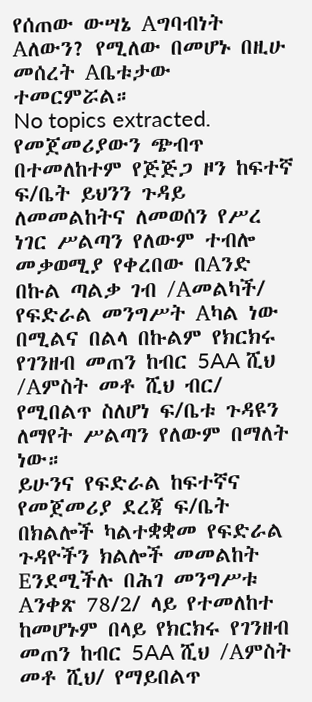የሰጠው ውሣኔ Aግባብነት Aለውን? የሚለው በመሆኑ በዚሁ መሰረት Aቤቱታው ተመርምሯል።
No topics extracted.
የመጀመሪያውን ጭብጥ በተመለከተም የጅጅጋ ዞን ከፍተኛ ፍ/ቤት ይህንን ጉዳይ ለመመልከትና ለመወሰን የሥረ ነገር ሥልጣን የለውም ተብሎ መቃወሚያ የቀረበው በAንድ በኩል ጣልቃ ገብ /Aመልካች/ የፍድራል መንግሥት Aካል ነው በሚልና በልላ በኩልም የክርክሩ የገንዘብ መጠን ከብር 5AA ሺህ /Aምስት መቶ ሺህ ብር/ የሚበልጥ ስለሆነ ፍ/ቤቱ ጉዳዩን ለማየት ሥልጣን የለውም በማለት ነው።
ይሁንና የፍድራል ከፍተኛና የመጀመሪያ ደረጃ ፍ/ቤት በክልሎች ካልተቋቋመ የፍድራል ጉዳዮችን ክልሎች መመልከት Eንደሚችሉ በሕገ መንግሥቱ Aንቀጽ 78/2/ ላይ የተመለከተ ከመሆኑም በላይ የክርክሩ የገንዘብ መጠን ከብር 5AA ሺህ /Aምስት መቶ ሺህ/ የማይበልጥ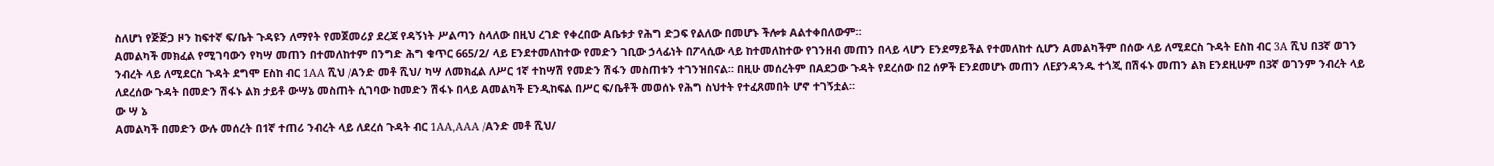ስለሆነ የጅጅጋ ዞን ከፍተኛ ፍ/ቤት ጉዳዩን ለማየት የመጀመሪያ ደረጃ የዳኝነት ሥልጣን ስላለው በዚህ ረገድ የቀረበው Aቤቱታ የሕግ ድጋፍ የልለው በመሆኑ ችሎቱ Aልተቀበለውም።
Aመልካች መክፈል የሚገባውን የካሣ መጠን በተመለከተም በንግድ ሕግ ቁጥር 665/2/ ላይ Eንደተመለከተው የመድን ገቢው ኃላፊነት በፖላሲው ላይ ከተመለከተው የገንዘብ መጠን በላይ ላሆን Eንደማይችል የተመለከተ ሲሆን Aመልካችም በሰው ላይ ለሚደርስ ጉዳት Eስከ ብር 3A ሺህ በ3ኛ ወገን ንብረት ላይ ለሚደርስ ጉዳት ደግሞ Eስከ ብር 1AA ሺህ /Aንድ መቶ ሺህ/ ካሣ ለመክፈል ለሥር 1ኛ ተከሣሽ የመድን ሽፋን መስጠቱን ተገንዝበናል። በዚሁ መሰረትም በAደጋው ጉዳት የደረሰው በ2 ሰዎች Eንደመሆኑ መጠን ለEያንዳንዱ ተጎጂ በሽፋኑ መጠን ልክ Eንደዚሁም በ3ኛ ወገንም ንብረት ላይ ለደረሰው ጉዳት በመድን ሽፋኑ ልክ ታይቶ ውሣኔ መስጠት ሲገባው ከመድን ሽፋኑ በላይ Aመልካች Eንዲከፍል በሥር ፍ/ቤቶች መወሰኑ የሕግ ስህተት የተፈጸመበት ሆኖ ተገኝቷል።
ው ሣ ኔ
Aመልካች በመድን ውሉ መሰረት በ1ኛ ተጠሪ ንብረት ላይ ለደረሰ ጉዳት ብር 1AA,AAA /Aንድ መቶ ሺህ/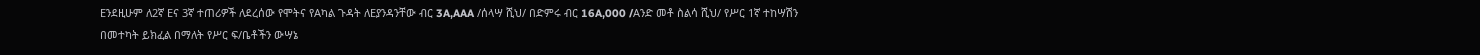Eንደዚሁም ለ2ኛ Eና 3ኛ ተጠሪዎች ለደረሰው የሞትና የAካል ጉዳት ለEያንዳንቸው ብር 3A,AAA /ሰላሣ ሺህ/ በድምሩ ብር 16A,000 /Aንድ መቶ ስልሳ ሺህ/ የሥር 1ኛ ተከሣሽን በመተካት ይክፈል በማለት የሥር ፍ/ቤቶችን ውሣኔ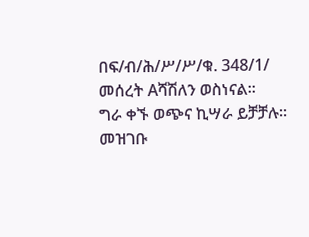በፍ/ብ/ሕ/ሥ/ሥ/ቁ. 348/1/ መሰረት Aሻሽለን ወስነናል።
ግራ ቀኙ ወጭና ኪሣራ ይቻቻሉ።
መዝገቡ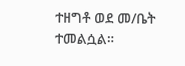ተዘግቶ ወደ መ/ቤት ተመልሷል።